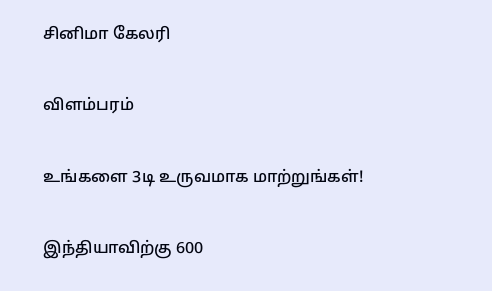சினிமா கேலரி

விளம்பரம்

உங்களை 3டி உருவமாக மாற்றுங்கள்!

இந்தியாவிற்கு 600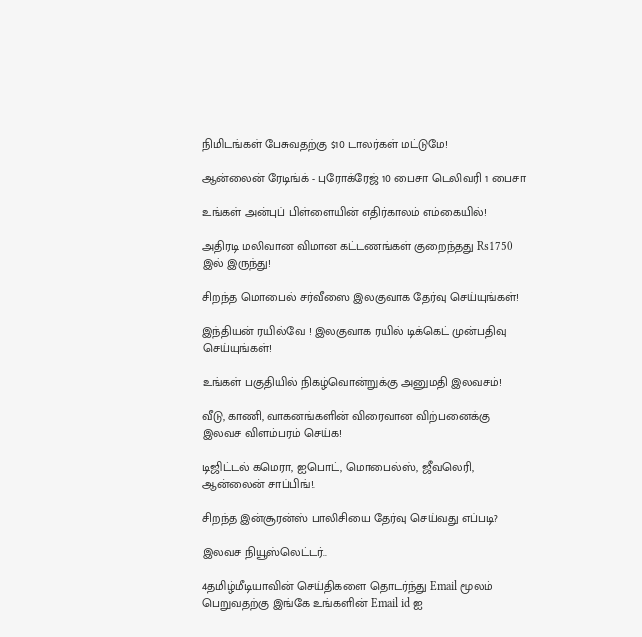நிமிடங்கள் பேசுவதற்கு $10 டாலர்கள் மட்டுமே!

ஆன்லைன் ரேடிங்க் - புரோக்ரேஜ் 10 பைசா டெலிவரி 1 பைசா

உங்கள் அன்புப் பிள்ளையின் எதிர்காலம் எம்கையில்!

அதிரடி மலிவான விமான கட்டணங்கள் குறைந்தது Rs1750 இல் இருந்து!

சிறந்த மொபைல் சர்வீஸை இலகுவாக தேர்வு செய்யுங்கள்!

இந்தியன் ரயில்வே ! இலகுவாக ரயில் டிக்கெட் முன்பதிவு செய்யுங்கள்!

உங்கள் பகுதியில் நிகழ்வொன்றுக்கு அனுமதி இலவசம்!

வீடு, காணி, வாகனங்களின் விரைவான விற்பனைக்கு இலவச விளம்பரம் செய்க!

டிஜிட்டல் கமெரா, ஐபொட், மொபைல்ஸ், ஜீவலெரி, ஆன்லைன் சாப்பிங்!.

சிறந்த இன்சூரன்ஸ் பாலிசியை தேர்வு செய்வது எப்படி?

இலவச நியூஸ்லெட்டர்..

4தமிழ்மீடியாவின் செய்திகளை தொடர்ந்து Email மூலம் பெறுவதற்கு இங்கே உங்களின் Email id ஐ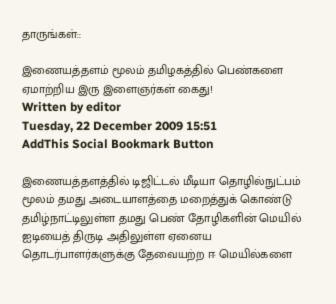தாருங்கள்::

இணையத்தளம் மூலம் தமிழகத்தில் பெண்களை ஏமாற்றிய இரு இளைஞர்கள் கைது!
Written by editor
Tuesday, 22 December 2009 15:51
AddThis Social Bookmark Button

இணையத்தளத்தில் டிஜிட்டல் மீடியா தொழில்நுட்பம் மூலம் தமது அடையாளத்தை மறைத்துக் கொண்டு தமிழ்நாட்டிலுள்ள தமது பெண் தோழிகளின் மெயில் ஐடியைத் திருடி அதிலுள்ள ஏனைய தொடர்பாளர்களுக்கு தேவையற்ற ஈ மெயில்களை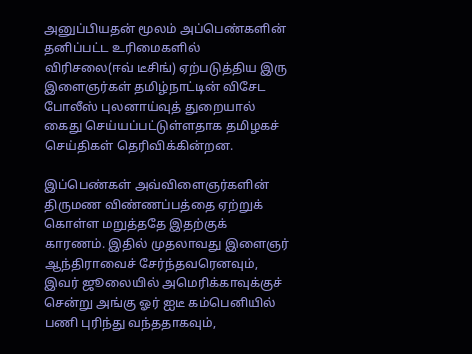அனுப்பியதன் மூலம் அப்பெண்களின் தனிப்பட்ட உரிமைகளில் விரிசலை(ஈவ் டீசிங்) ஏற்படுத்திய இரு இளைஞர்கள் தமிழ்நாட்டின் விசேட போலீஸ் புலனாய்வுத் துறையால் கைது செய்யப்பட்டுள்ளதாக தமிழகச் செய்திகள் தெரிவிக்கின்றன.

இப்பெண்கள் அவ்விளைஞர்களின் திருமண விண்ணப்பத்தை ஏற்றுக் கொள்ள மறுத்ததே இதற்குக் காரணம். இதில் முதலாவது இளைஞர் ஆந்திராவைச் சேர்ந்தவரெனவும், இவர் ஜூலையில் அமெரிக்காவுக்குச் சென்று அங்கு ஓர் ஐடீ கம்பெனியில் பணி புரிந்து வந்ததாகவும்,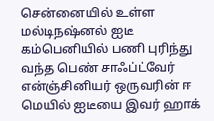சென்னையில் உள்ள மல்டிநஷ்னல் ஐடீ கம்பெனியில் பணி புரிந்து வந்த பெண் சாஃப்ட்வேர் என்ஞ்சினியர் ஒருவரின் ஈ மெயில் ஐடீயை இவர் ஹாக்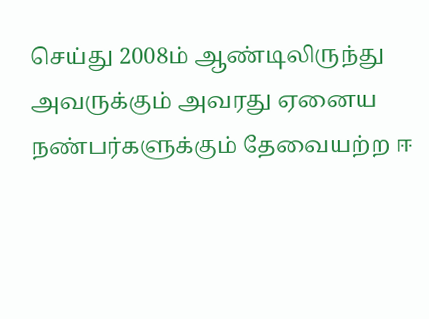செய்து 2008ம் ஆண்டிலிருந்து அவருக்கும் அவரது ஏனைய நண்பர்களுக்கும் தேவையற்ற ஈ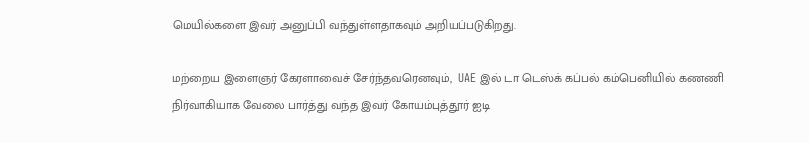மெயில்களை இவர் அனுப்பி வந்துள்ளதாகவும் அறியப்படுகிறது.

மற்றைய இளைஞர் கேரளாவைச் சேர்ந்தவரெனவும்,  UAE இல் டா டெஸ்க் கப்பல் கம்பெனியில் கணணி நிர்வாகியாக வேலை பார்த்து வந்த இவர் கோயம்புத்தூர் ஐடி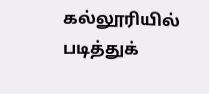கல்லூரியில் படித்துக்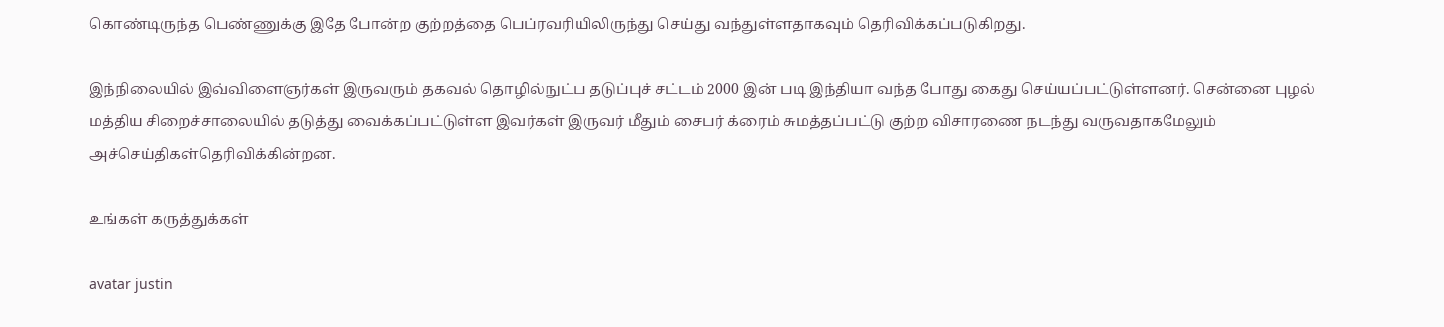கொண்டிருந்த பெண்ணுக்கு இதே போன்ற குற்றத்தை பெப்ரவரியிலிருந்து செய்து வந்துள்ளதாகவும் தெரிவிக்கப்படுகிறது.

இந்நிலையில் இவ்விளைஞர்கள் இருவரும் தகவல் தொழில்நுட்ப தடுப்புச் சட்டம் 2000 இன் படி இந்தியா வந்த போது கைது செய்யப்பட்டுள்ளனர். சென்னை புழல் மத்திய சிறைச்சாலையில் தடுத்து வைக்கப்பட்டுள்ள இவர்கள் இருவர் மீதும் சைபர் க்ரைம் சுமத்தப்பட்டு குற்ற விசாரணை நடந்து வருவதாகமேலும் அச்செய்திகள்தெரிவிக்கின்றன.

உங்கள் கருத்துக்கள்

avatar justin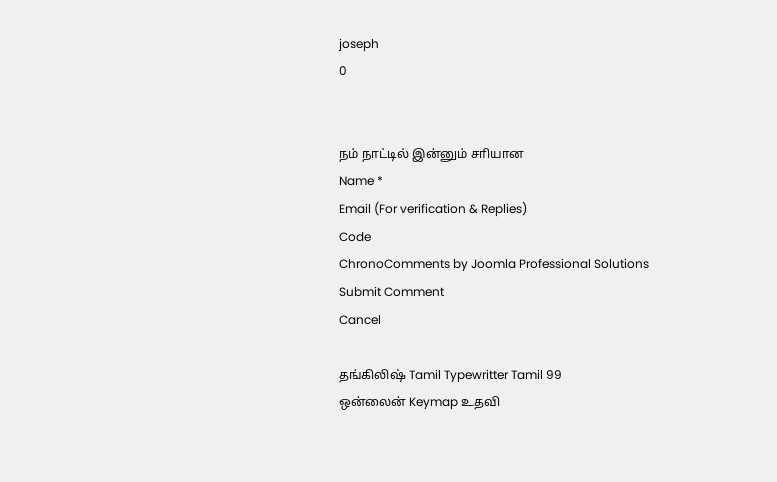joseph
0


நம் நாட்டில் இன்னும் சாியான
Name *
Email (For verification & Replies)
Code
ChronoComments by Joomla Professional Solutions
Submit Comment
Cancel

தங்கிலிஷ் Tamil Typewritter Tamil 99
ஒன்லைன் Keymap உதவி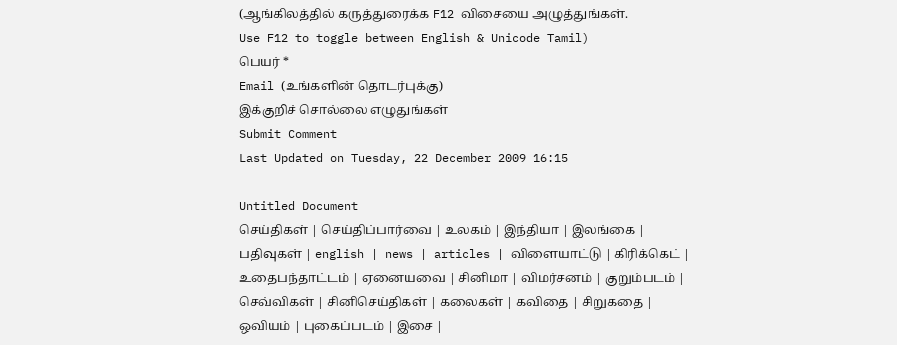(ஆங்கிலத்தில் கருத்துரைக்க F12 விசையை அழுத்துங்கள்.
Use F12 to toggle between English & Unicode Tamil)
பெயர் *
Email (உங்களின் தொடர்புக்கு)
இக்குறிச் சொல்லை எழுதுங்கள்
Submit Comment
Last Updated on Tuesday, 22 December 2009 16:15

Untitled Document
செய்திகள் | செய்திப்பார்வை | உலகம் | இந்தியா | இலங்கை | பதிவுகள் | english | news | articles | விளையாட்டு | கிரிக்கெட் | உதைபந்தாட்டம் | ஏனையவை | சினிமா | விமர்சனம் | குறும்படம் | செவ்விகள் | சினிசெய்திகள் | கலைகள் | கவிதை | சிறுகதை | ஒவியம் | புகைப்படம் | இசை |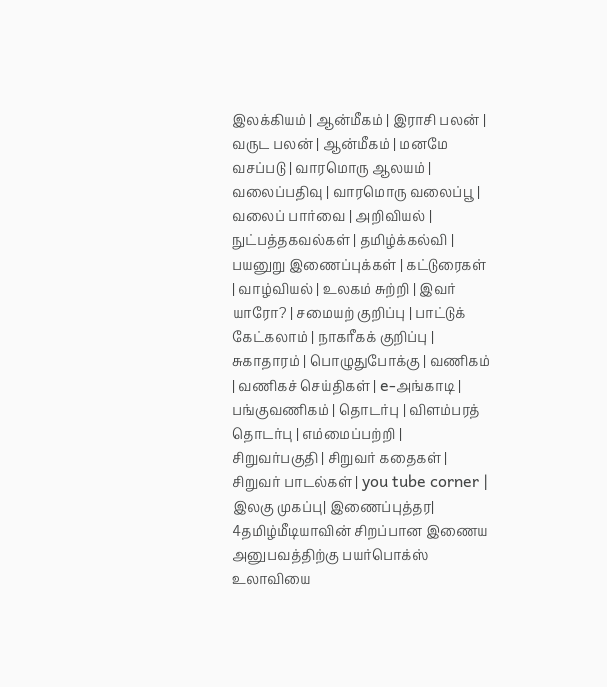இலக்கியம் | ஆன்மீகம் | இராசி பலன் | வருட பலன் | ஆன்மீகம் | மனமே வசப்படு | வாரமொரு ஆலயம் | வலைப்பதிவு | வாரமொரு வலைப்பூ | வலைப் பார்வை | அறிவியல் | நுட்பத்தகவல்கள் | தமிழ்க்கல்வி | பயனுறு இணைப்புக்கள் | கட்டுரைகள் | வாழ்வியல் | உலகம் சுற்றி | இவர் யாரோ? | சமையற் குறிப்பு | பாட்டுக் கேட்கலாம் | நாகரீகக் குறிப்பு | சுகாதாரம் | பொழுதுபோக்கு | வணிகம் | வணிகச் செய்திகள் | e-அங்காடி | பங்குவணிகம் | தொடர்பு | விளம்பரத் தொடர்பு | எம்மைப்பற்றி | சிறுவர்பகுதி | சிறுவர் கதைகள் | சிறுவர் பாடல்கள் | you tube corner | இலகு முகப்பு| இணைப்புத்தர| 4தமிழ்மீடியாவின் சிறப்பான இணைய அனுபவத்திற்கு பயர்பொக்ஸ் உலாவியை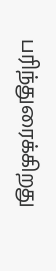பரிந்துரைக்கிறது